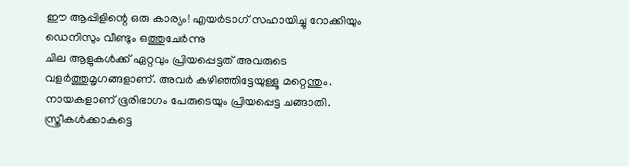ഈ ആപ്പിളിന്റെ ഒരു കാര്യം! എയർടാഗ് സഹായിച്ചു റോക്കിയും ഡെനിസും വീണ്ടും ഒത്തുചേർന്നു
ചില ആളുകൾക്ക് ഏറ്റവും പ്രിയപ്പെട്ടത് അവരുടെ വളർത്തുമൃഗങ്ങളാണ്. അവർ കഴിഞ്ഞിട്ടേയുള്ളൂ മറ്റെന്തും. നായകളാണ് ഭൂരിഭാഗം പേരുടെയും പ്രിയപ്പെട്ട ചങ്ങാതി. സ്ത്രീകൾക്കാകട്ടെ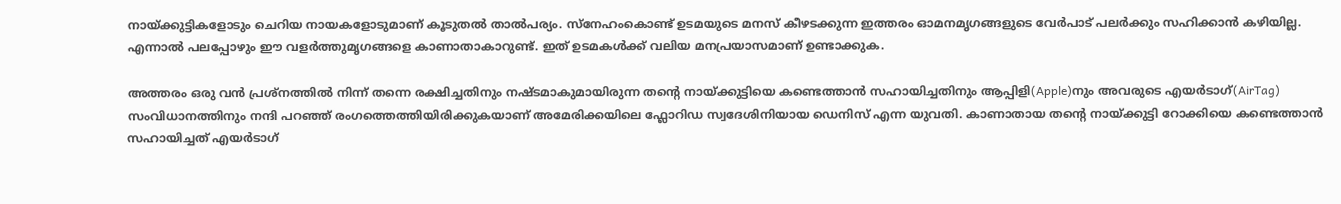നായ്ക്കുട്ടികളോടും ചെറിയ നായകളോടുമാണ് കൂടുതൽ താൽപര്യം. സ്നേഹംകൊണ്ട് ഉടമയുടെ മനസ് കീഴടക്കുന്ന ഇത്തരം ഓമനമൃഗങ്ങളുടെ വേർപാട് പലർക്കും സഹിക്കാൻ കഴിയില്ല. എന്നാൽ പലപ്പോഴും ഈ വളർത്തുമൃഗങ്ങളെ കാണാതാകാറുണ്ട്. ഇത് ഉടമകൾക്ക് വലിയ മനപ്രയാസമാണ് ഉണ്ടാക്കുക.

അത്തരം ഒരു വൻ പ്രശ്നത്തിൽ നിന്ന് തന്നെ രക്ഷിച്ചതിനും നഷ്ടമാകുമായിരുന്ന തന്റെ നായ്ക്കുട്ടിയെ കണ്ടെത്താൻ സഹായിച്ചതിനും ആപ്പിളി(Apple)നും അവരുടെ എയർടാഗ്(AirTag) സംവിധാനത്തിനും നന്ദി പറഞ്ഞ് രംഗത്തെത്തിയിരിക്കുകയാണ് അമേരിക്കയിലെ ഫ്ലോറിഡ സ്വദേശിനിയായ ഡെനിസ് എന്ന യുവതി. കാണാതായ തന്റെ നായ്ക്കുട്ടി റോക്കിയെ കണ്ടെത്താൻ സഹായിച്ചത് എയർടാഗ്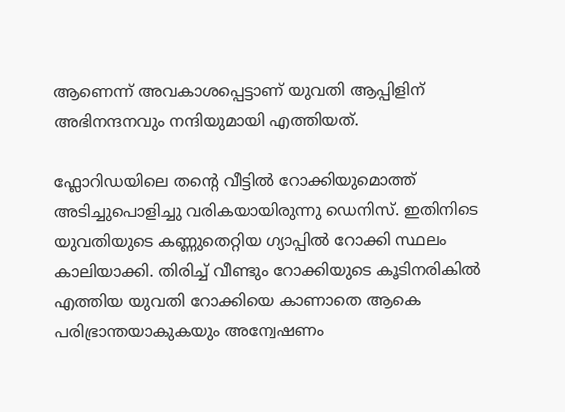ആണെന്ന് അവകാശപ്പെട്ടാണ് യുവതി ആപ്പിളിന് അഭിനന്ദനവും നന്ദിയുമായി എത്തിയത്.

ഫ്ലോറിഡയിലെ തന്റെ വീട്ടിൽ റോക്കിയുമൊത്ത് അടിച്ചുപൊളിച്ചു വരികയായിരുന്നു ഡെനിസ്. ഇതിനിടെ യുവതിയുടെ കണ്ണുതെറ്റിയ ഗ്യാപ്പിൽ റോക്കി സ്ഥലം കാലിയാക്കി. തിരിച്ച് വീണ്ടും റോക്കിയുടെ കൂടിനരികിൽ എത്തിയ യുവതി റോക്കിയെ കാണാതെ ആകെ പരിഭ്രാന്തയാകുകയും അന്വേഷണം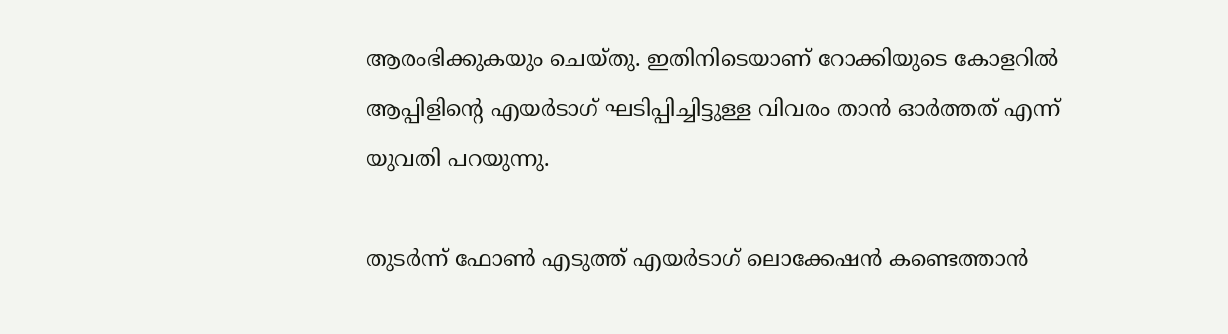ആരംഭിക്കുകയും ചെയ്തു. ഇതിനിടെയാണ് റോക്കിയുടെ കോളറിൽ ആപ്പിളിന്റെ എയർടാഗ് ഘടിപ്പിച്ചിട്ടുള്ള വിവരം താൻ ഓർത്തത് എന്ന് യുവതി പറയുന്നു.

തുടർന്ന് ഫോൺ എടുത്ത് എയർടാഗ് ലൊക്കേഷൻ കണ്ടെത്താൻ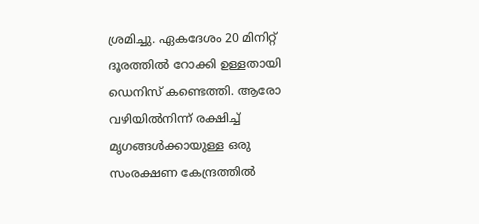ശ്രമിച്ചു. ഏകദേശം 20 മിനിറ്റ് ദൂരത്തിൽ റോക്കി ഉള്ളതായി ഡെനിസ് കണ്ടെത്തി. ആരോ വഴിയിൽനിന്ന് രക്ഷിച്ച് മൃഗങ്ങൾക്കായുള്ള ഒരു സംരക്ഷണ കേന്ദ്രത്തിൽ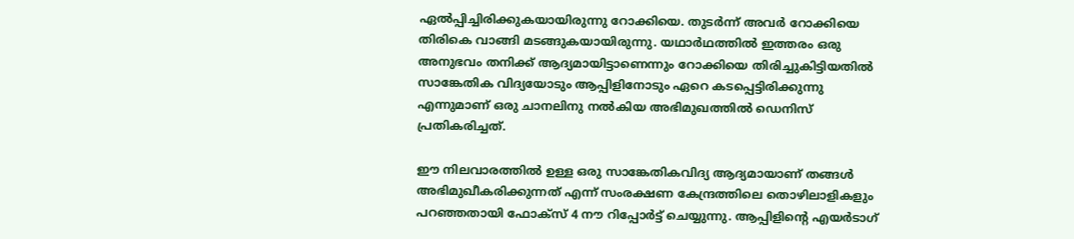ഏൽപ്പിച്ചിരിക്കുകയായിരുന്നു റോക്കിയെ. തുടർന്ന് അവർ റോക്കിയെ തിരികെ വാങ്ങി മടങ്ങുകയായിരുന്നു. യഥാർഥത്തിൽ ഇത്തരം ഒരു അനുഭവം തനിക്ക് ആദ്യമായിട്ടാണെന്നും റോക്കിയെ തിരിച്ചുകിട്ടിയതിൽ സാങ്കേതിക വിദ്യയോടും ആപ്പിളിനോടും ഏറെ കടപ്പെട്ടിരിക്കുന്നു എന്നുമാണ് ഒരു ചാനലിനു നൽകിയ അഭിമുഖത്തിൽ ഡെനിസ് പ്രതികരിച്ചത്.

ഈ നിലവാരത്തിൽ ഉള്ള ഒരു സാങ്കേതികവിദ്യ ആദ്യമായാണ് തങ്ങൾ അഭിമുഖീകരിക്കുന്നത് എന്ന് സംരക്ഷണ കേന്ദ്രത്തിലെ തൊഴിലാളികളും പറഞ്ഞതായി ഫോക്സ് 4 നൗ റിപ്പോർട്ട് ചെയ്യുന്നു. ആപ്പിളിന്റെ എയർടാഗ്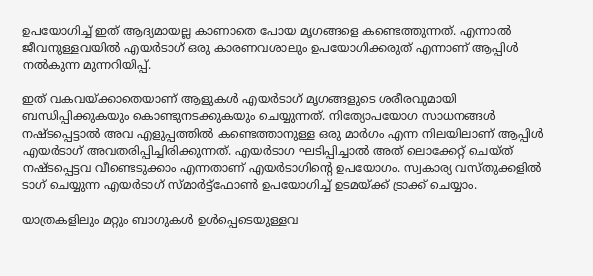ഉപയോഗിച്ച് ഇത് ആദ്യമായല്ല കാണാതെ പോയ മൃഗങ്ങളെ കണ്ടെത്തുന്നത്. എന്നാൽ ജീവനുള്ളവയിൽ എയർടാഗ് ഒരു കാരണവശാലും ഉപയോഗിക്കരുത് എന്നാണ് ആപ്പിൾ നൽകുന്ന മുന്നറിയിപ്പ്.

ഇത് വകവയ്ക്കാതെയാണ് ആളുകൾ എയർടാഗ് മൃഗങ്ങളുടെ ശരീരവുമായി ബന്ധിപ്പിക്കുകയും കൊണ്ടുനടക്കുകയും ചെയ്യുന്നത്. നിത്യോപയോഗ സാധനങ്ങൾ നഷ്ടപ്പെട്ടാൽ അവ എളുപ്പത്തിൽ കണ്ടെത്താനുള്ള ഒരു മാർഗം എന്ന നിലയിലാണ് ആപ്പിൾ എയർടാഗ് അവതരിപ്പിച്ചിരിക്കുന്നത്. എയർടാഗ ഘടിപ്പിച്ചാൽ അത് ലൊക്കേറ്റ് ചെയ്ത് നഷ്ടപ്പെട്ടവ വീണ്ടെടുക്കാം എന്നതാണ് എയർടാഗിന്റെ ഉപയോഗം. സ്വകാര്യ വസ്തുക്കളിൽ ടാഗ് ചെയ്യുന്ന എയർടാഗ് സ്മാർട്ട്ഫോൺ ഉപയോഗിച്ച് ഉടമയ്ക്ക് ട്രാക്ക് ചെയ്യാം.

യാത്രകളിലും മറ്റും ബാഗുകൾ ഉൾപ്പെടെയുള്ളവ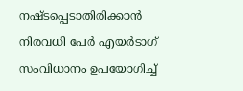നഷ്ടപ്പെടാതിരിക്കാൻ നിരവധി പേർ എയർടാഗ് സംവിധാനം ഉപയോഗിച്ച്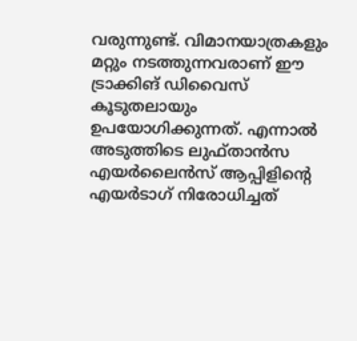വരുന്നുണ്ട്. വിമാനയാത്രകളും മറ്റും നടത്തുന്നവരാണ് ഈ ട്രാക്കിങ് ഡിവൈസ് കൂടുതലായും ഉപയോഗിക്കുന്നത്. എന്നാൽ അടുത്തിടെ ലുഫ്താൻസ എയർലൈൻസ് ആപ്പിളിന്റെ എയർടാഗ് നിരോധിച്ചത്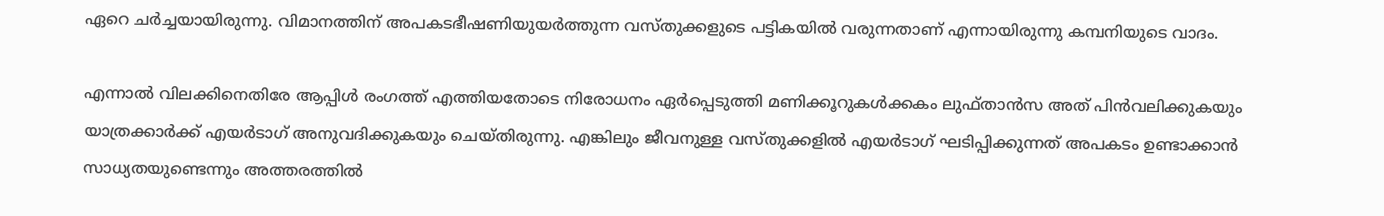ഏറെ ചർച്ചയായിരുന്നു. വിമാനത്തിന് അപകടഭീഷണിയുയർത്തുന്ന വസ്തുക്കളുടെ പട്ടികയിൽ വരുന്നതാണ് എന്നായിരുന്നു കമ്പനിയുടെ വാദം.

എന്നാൽ വിലക്കിനെതിരേ ആപ്പിൾ രംഗത്ത് എത്തിയതോടെ നിരോധനം ഏർപ്പെടുത്തി മണിക്കൂറുകൾക്കകം ലുഫ്താൻസ അത് പിൻവലിക്കുകയും യാത്രക്കാർക്ക് എയർടാഗ് അനുവദിക്കുകയും ചെയ്തിരുന്നു. എങ്കിലും ജീവനുള്ള വസ്തുക്കളിൽ എയർടാഗ് ഘടിപ്പിക്കുന്നത് അപകടം ഉണ്ടാക്കാൻ സാധ്യതയുണ്ടെന്നും അത്തരത്തിൽ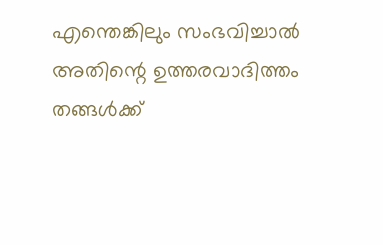എന്തെങ്കിലും സംഭവിച്ചാൽ അതിന്റെ ഉത്തരവാദിത്തം തങ്ങൾക്ക്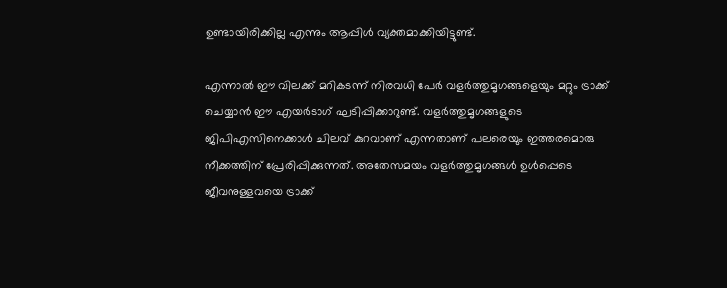ഉണ്ടായിരിക്കില്ല എന്നും ആപ്പിൾ വ്യക്തമാക്കിയിട്ടുണ്ട്.

എന്നാൽ ഈ വിലക്ക് മറികടന്ന് നിരവധി പേർ വളർത്തുമൃഗങ്ങളെയും മറ്റും ട്രാക്ക് ചെയ്യാൻ ഈ എയർടാഗ് ഘടിപ്പിക്കാറുണ്ട്. വളർത്തുമൃഗങ്ങളുടെ ജിപിഎസിനെക്കാൾ ചിലവ് കുറവാണ് എന്നതാണ് പലരെയും ഇത്തരമൊരു നീക്കത്തിന് പ്രേരിപ്പിക്കുന്നത്. അതേസമയം വളർത്തുമൃഗങ്ങൾ ഉൾപ്പെടെ ജീവനുള്ളവയെ ട്രാക്ക്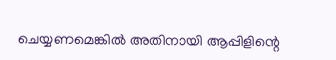ചെയ്യണമെങ്കിൽ അതിനായി ആപ്പിളിന്റെ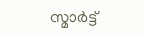സ്മാർട്ട്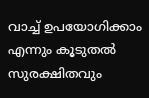വാച്ച് ഉപയോഗിക്കാം എന്നും കൂടുതൽ സുരക്ഷിതവും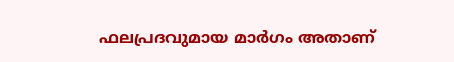ഫലപ്രദവുമായ മാർഗം അതാണ്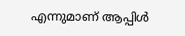എന്നുമാണ് ആപ്പിൾ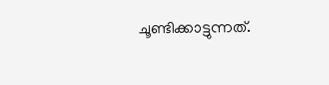ചൂണ്ടിക്കാട്ടുന്നത്.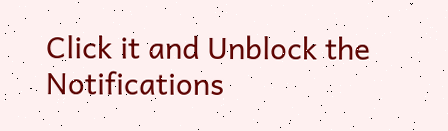Click it and Unblock the Notifications